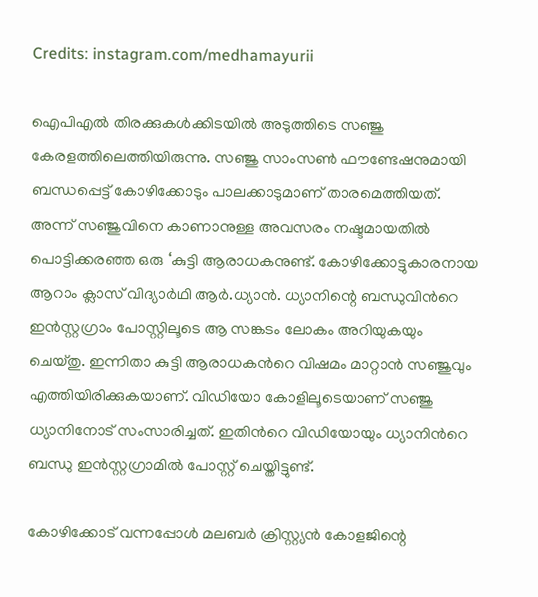Credits: instagram.com/medhamayurii

ഐപിഎല്‍ തിരക്കുകള്‍ക്കിടയില്‍ അടുത്തിടെ സഞ്ജു കേരളത്തിലെത്തിയിരുന്നു. സഞ്ജു സാംസൺ ഫൗണ്ടേഷനുമായി ബന്ധപ്പെട്ട് കോഴിക്കോടും പാലക്കാടുമാണ് താരമെത്തിയത്. അന്ന് സഞ്ജുവിനെ കാണാനുള്ള അവസരം നഷ്ടമായതില്‍ പൊട്ടിക്കരഞ്ഞ ഒരു ‘കുട്ടി ആരാധകനുണ്ട്. കോഴിക്കോട്ടുകാരനായ ആറാം ക്ലാസ് വിദ്യാർഥി ആർ.ധ്യാന്‍. ധ്യാനിന്റെ ബന്ധുവിന്‍റെ ഇന്‍സ്റ്റഗ്രാം പോസ്റ്റിലൂടെ ആ സങ്കടം ലോകം അറിയുകയും ചെയ്തു. ഇന്നിതാ കുട്ടി ആരാധകന്‍റെ വിഷമം മാറ്റാന്‍ സഞ്ജുവും എത്തിയിരിക്കുകയാണ്. വിഡിയോ കോളിലൂടെയാണ് സഞ്ജു ധ്യാനിനോട് സംസാരിച്ചത്. ഇതിന്‍റെ വിഡ‍ിയോയും ധ്യാനിന്‍റെ ബന്ധു ഇന്‍സ്റ്റഗ്രാമില്‍ പോസ്റ്റ് ചെയ്തിട്ടുണ്ട്.

കോഴിക്കോട് വന്നപ്പോള്‍ മലബർ ക്രിസ്റ്റ്യൻ കോളജിന്റെ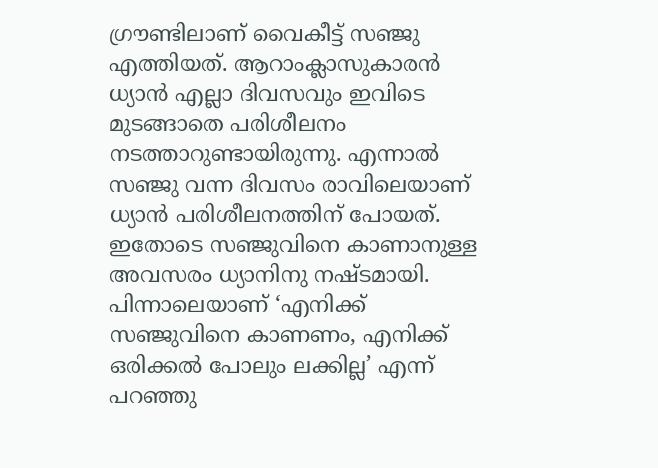ഗ്രൗണ്ടിലാണ് വൈകീട്ട് സഞ്ജു എത്തിയത്. ആറാംക്ലാസുകാരന്‍ ധ്യാന്‍ എല്ലാ ദിവസവും ഇവിടെ മുടങ്ങാതെ പരിശീലനം നടത്താറുണ്ടായിരുന്നു. എന്നാൽ സഞ്ജു വന്ന ദിവസം രാവിലെയാണ് ധ്യാൻ പരിശീലനത്തിന് പോയത്. ഇതോടെ സഞ്ജുവിനെ കാണാനുള്ള അവസരം ധ്യാനിനു നഷ്ടമായി. പിന്നാലെയാണ് ‘എനിക്ക് സഞ്ജുവിനെ കാണണം, എനിക്ക് ഒരിക്കൽ പോലും ലക്കില്ല’ എന്ന് പറഞ്ഞു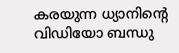കരയുന്ന ധ്യാനിന്‍റെ വിഡിയോ ബന്ധു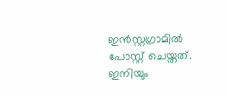ഇന്‍സ്റ്റഗ്രാമില്‍ പോസ്റ്റ് ചെയ്തത്. ഇനിയും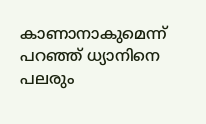കാണാനാകുമെന്ന് പറഞ്ഞ് ധ്യാനിനെ പലരും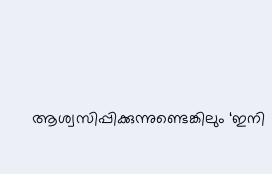ആശ്വസിപ്പിക്കുന്നുണ്ടെങ്കിലും ‘ഇനി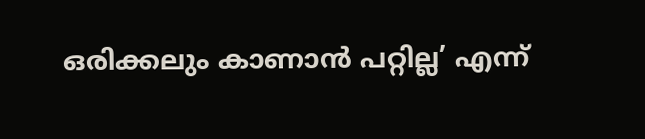ഒരിക്കലും കാണാൻ പറ്റില്ല’ എന്ന്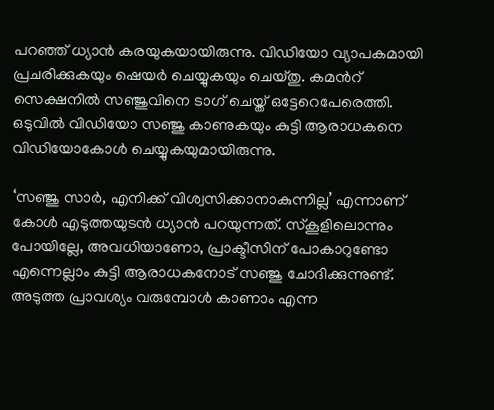പറഞ്ഞ് ധ്യാന്‍ കരയുകയായിരുന്നു. വിഡിയോ വ്യാപകമായി പ്രചരിക്കുകയും ഷെയര്‍ ചെയ്യുകയും ചെയ്തു. കമന്‍റ് സെക്ഷനില്‍ സഞ്ജുവിനെ ടാഗ് ചെയ്ത് ഒട്ടേറെപേരെത്തി. ഒടുവില്‍ വിഡിയോ സഞ്ജു കാണുകയും കുട്ടി ആരാധകനെ വിഡിയോകോള്‍ ചെയ്യുകയുമായിരുന്നു.

‘സഞ്ജു സാര്‍, എനിക്ക് വിശ്വസിക്കാനാകുന്നില്ല’ എന്നാണ് കോള്‍ എടുത്തയുടന്‍ ധ്യാന്‍ പറയുന്നത്. സ്കൂളിലൊന്നും പോയില്ലേ, അവധിയാണോ, പ്രാക്ടീസിന് പോകാറുണ്ടോ എന്നെല്ലാം കുട്ടി ആരാധകനോട് സഞ്ജു ചോദിക്കുന്നുണ്ട്. അടുത്ത പ്രാവശ്യം വരുമ്പോൾ കാണാം എന്ന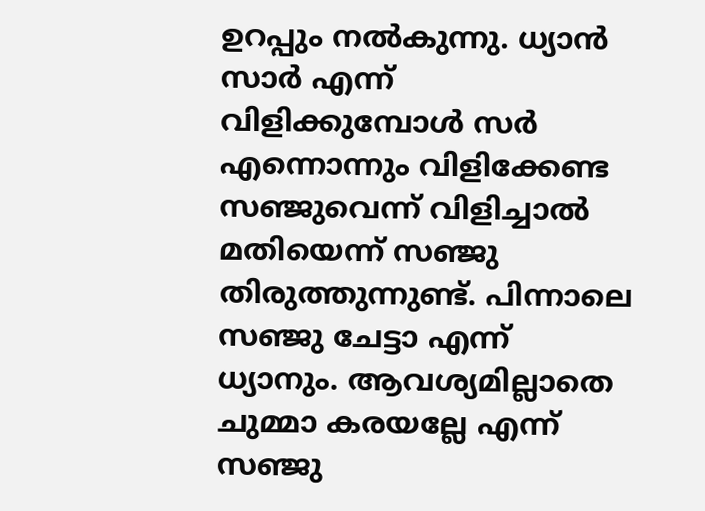ഉറപ്പും നല്‍കുന്നു. ധ്യാന്‍ സാര്‍ എന്ന് വിളിക്കുമ്പോള്‍ സർ എന്നൊന്നും വിളിക്കേണ്ട സഞ്ജുവെന്ന് വിളിച്ചാൽ മതിയെന്ന് സഞ്ജു തിരുത്തുന്നുണ്ട്. പിന്നാലെ സഞ്ജു ചേട്ടാ എന്ന് ധ്യാനും. ആവശ്യമില്ലാതെ ചുമ്മാ കരയല്ലേ എന്ന് സഞ്ജു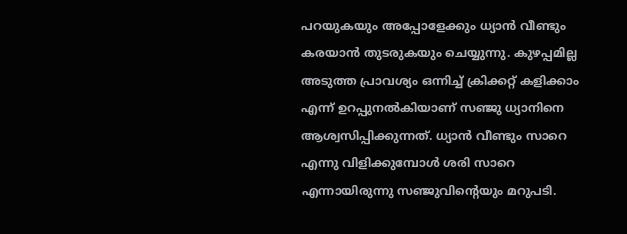പറയുകയും അപ്പോളേക്കും ധ്യാന്‍ വീണ്ടും കരയാന്‍ തുടരുകയും ചെയ്യുന്നു. കുഴപ്പമില്ല അടുത്ത പ്രാവശ്യം ഒന്നിച്ച് ക്രിക്കറ്റ് കളിക്കാം എന്ന് ഉറപ്പുനല്‍കിയാണ് സഞ്ജു ധ്യാനിനെ ആശ്വസിപ്പിക്കുന്നത്. ധ്യാന്‍ വീണ്ടും സാറെ എന്നു വിളിക്കുമ്പോള്‍ ശരി സാറെ എന്നായിരുന്നു സഞ്ജുവിന്‍റെയും മറുപടി.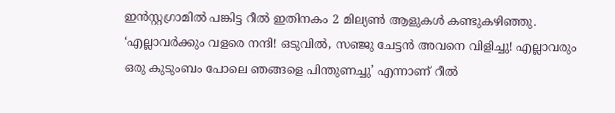ഇന്‍സ്റ്റഗ്രാമില്‍ പങ്കിട്ട റീല്‍ ഇതിനകം 2 മില്യണ്‍ ആളുകള്‍ കണ്ടുകഴിഞ്ഞു. ‘എല്ലാവർക്കും വളരെ നന്ദി! ഒടുവിൽ, സഞ്ജു ചേട്ടൻ അവനെ വിളിച്ചു! എല്ലാവരും ഒരു കുടുംബം പോലെ ഞങ്ങളെ പിന്തുണച്ചു’ എന്നാണ് റീല്‍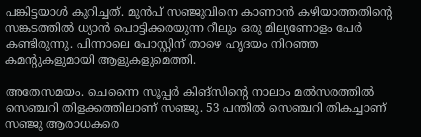പങ്കിട്ടയാള്‍ കുറിച്ചത്. മുന്‍പ് സഞ്ജുവിനെ കാണാന്‍ കഴിയാത്തതിന്‍റെ സങ്കടത്തില്‍ ധ്യാന്‍ പൊട്ടിക്കരയുന്ന റീലും ഒരു മില്യണോളം പേര്‍ കണ്ടിരുന്നു. പിന്നാലെ പോസ്റ്റിന് താഴെ ഹൃദയം നിറഞ്ഞ കമന്‍റുകളുമായി ആളുകളുമെത്തി.

അതേസമയം. ചെന്നൈ സൂപ്പര്‍ കിങ്സിന്‍റെ നാലാം മല്‍സരത്തില്‍ സെഞ്ചറി തിളക്കത്തിലാണ് സഞ്ജു. 53 പന്തില്‍ സെഞ്ചറി തികച്ചാണ് സഞ്ജു ആരാധകരെ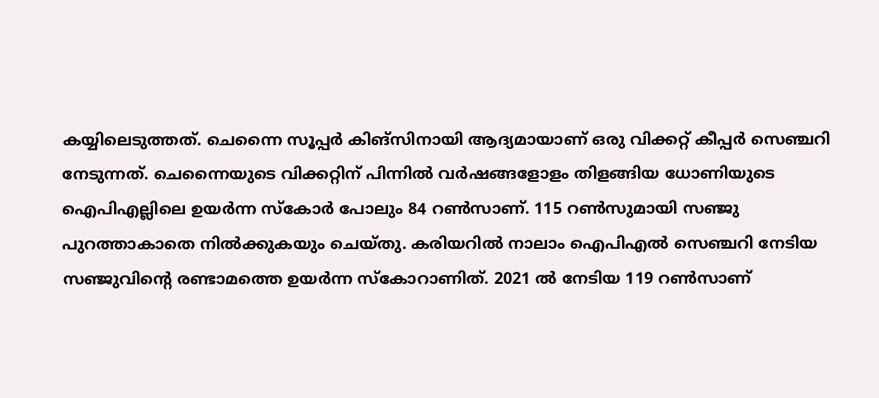കയ്യിലെടുത്തത്. ചെന്നൈ സൂപ്പര്‍ കിങ്സിനായി ആദ്യമായാണ് ഒരു വിക്കറ്റ് കീപ്പര്‍ സെഞ്ചറി നേടുന്നത്. ചെന്നൈയുടെ വിക്കറ്റിന് പിന്നില്‍ വര്‍ഷങ്ങളോളം തിളങ്ങിയ ധോണിയുടെ ഐപിഎല്ലിലെ ഉയര്‍ന്ന സ്കോര്‍ പോലും 84 റണ്‍സാണ്. 115 റണ്‍സുമായി സഞ്ജു പുറത്താകാതെ നില്‍ക്കുകയും ചെയ്തു. കരിയറില്‍ നാലാം ഐപിഎല്‍ സെഞ്ചറി നേടിയ സഞ്ജുവിന്‍റെ രണ്ടാമത്തെ ഉയര്‍ന്ന സ്കോറാണിത്. 2021 ല്‍ നേടിയ 119 റണ്‍സാണ്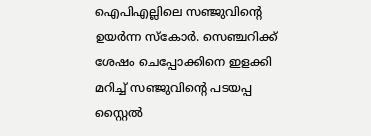ഐപിഎല്ലിലെ സഞ്ജുവിന്‍റെ ഉയര്‍ന്ന സ്കോര്‍. സെഞ്ചറിക്ക് ശേഷം ചെപ്പോക്കിനെ ഇളക്കി മറിച്ച് സഞ്ജുവിന്‍റെ പടയപ്പ സ്റ്റൈല്‍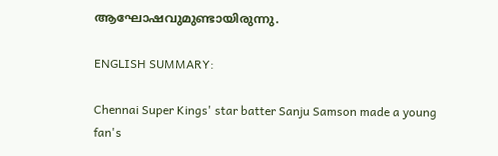ആഘോഷവുമുണ്ടായിരുന്നു.

ENGLISH SUMMARY:

Chennai Super Kings' star batter Sanju Samson made a young fan's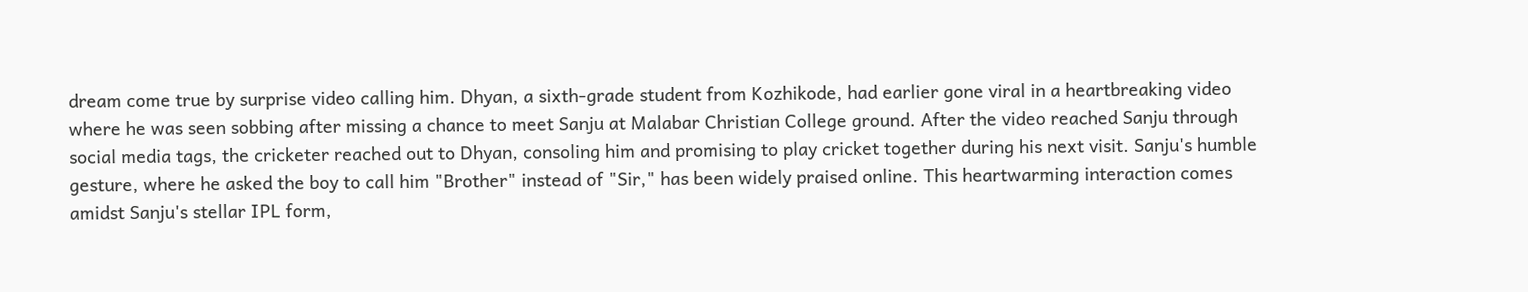dream come true by surprise video calling him. Dhyan, a sixth-grade student from Kozhikode, had earlier gone viral in a heartbreaking video where he was seen sobbing after missing a chance to meet Sanju at Malabar Christian College ground. After the video reached Sanju through social media tags, the cricketer reached out to Dhyan, consoling him and promising to play cricket together during his next visit. Sanju's humble gesture, where he asked the boy to call him "Brother" instead of "Sir," has been widely praised online. This heartwarming interaction comes amidst Sanju's stellar IPL form,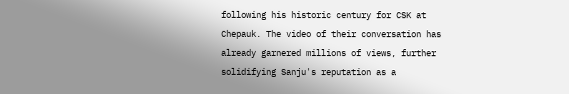following his historic century for CSK at Chepauk. The video of their conversation has already garnered millions of views, further solidifying Sanju's reputation as a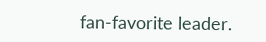fan-favorite leader.